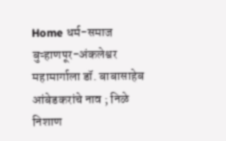Home धर्म-समाज बुऱ्हाणपूर-अंकलेश्वर महामार्गाला डॉ. बाबासाहेब आंबेडकरांचे नाव ; निळे निशाण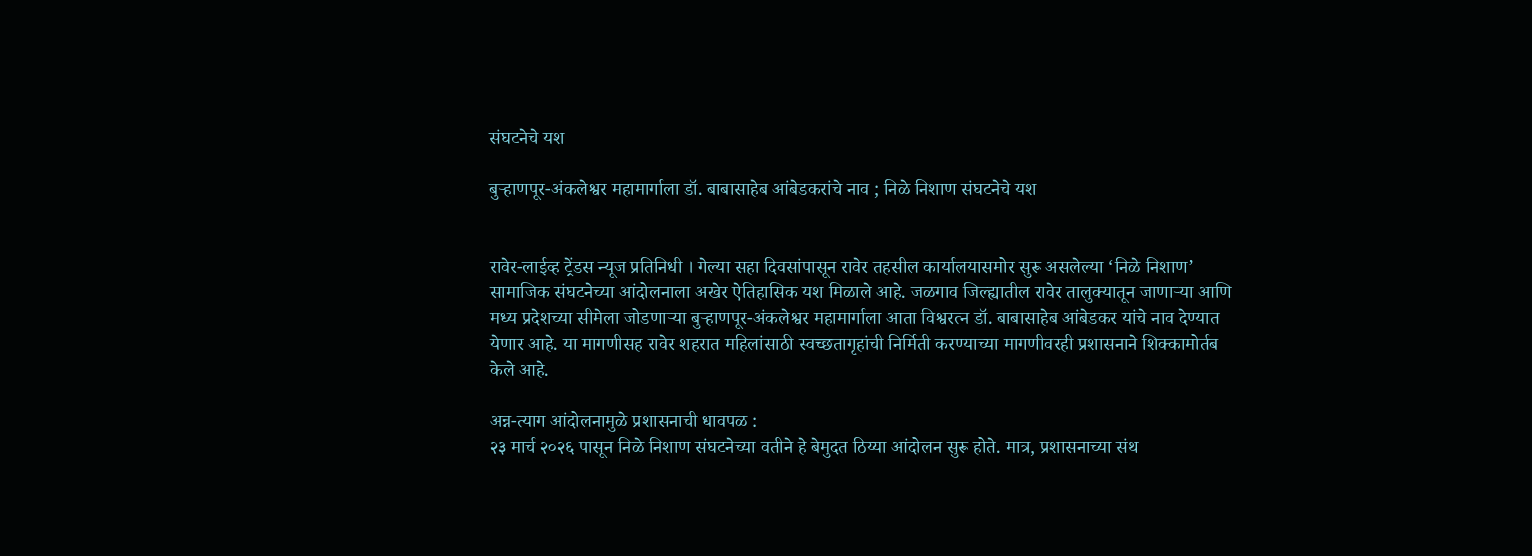संघटनेचे यश

बुऱ्हाणपूर-अंकलेश्वर महामार्गाला डॉ. बाबासाहेब आंबेडकरांचे नाव ; निळे निशाण संघटनेचे यश


रावेर-लाईव्ह ट्रेंडस न्यूज प्रतिनिधी । गेल्या सहा दिवसांपासून रावेर तहसील कार्यालयासमोर सुरू असलेल्या ‘निळे निशाण’ सामाजिक संघटनेच्या आंदोलनाला अखेर ऐतिहासिक यश मिळाले आहे. जळगाव जिल्ह्यातील रावेर तालुक्यातून जाणाऱ्या आणि मध्य प्रदेशच्या सीमेला जोडणाऱ्या बुऱ्हाणपूर-अंकलेश्वर महामार्गाला आता विश्वरत्न डॉ. बाबासाहेब आंबेडकर यांचे नाव देण्यात येणार आहे. या मागणीसह रावेर शहरात महिलांसाठी स्वच्छतागृहांची निर्मिती करण्याच्या मागणीवरही प्रशासनाने शिक्कामोर्तब केले आहे.

अन्न-त्याग आंदोलनामुळे प्रशासनाची धावपळ :
२३ मार्च २०२६ पासून निळे निशाण संघटनेच्या वतीने हे बेमुदत ठिय्या आंदोलन सुरू होते. मात्र, प्रशासनाच्या संथ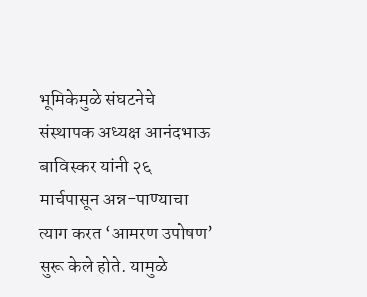भूमिकेमुळे संघटनेचे संस्थापक अध्यक्ष आनंदभाऊ बाविस्कर यांनी २६ मार्चपासून अन्न-पाण्याचा त्याग करत ‘आमरण उपोषण’ सुरू केले होते. यामुळे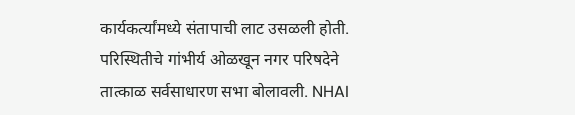कार्यकर्त्यांमध्ये संतापाची लाट उसळली होती. परिस्थितीचे गांभीर्य ओळखून नगर परिषदेने तात्काळ सर्वसाधारण सभा बोलावली. NHAI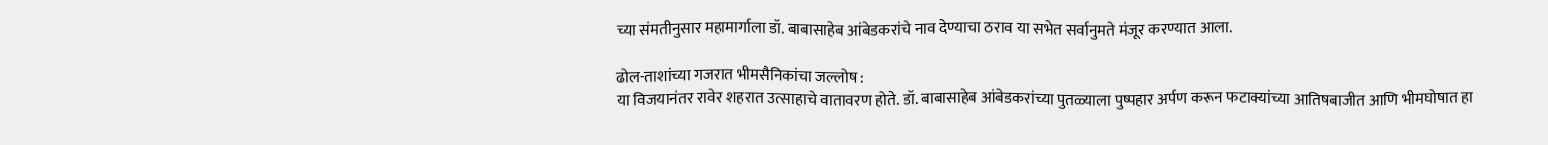च्या संमतीनुसार महामार्गाला डॉ. बाबासाहेब आंबेडकरांचे नाव देण्याचा ठराव या सभेत सर्वानुमते मंजूर करण्यात आला.

ढोल-ताशांच्या गजरात भीमसैनिकांचा जल्लोष :
या विजयानंतर रावेर शहरात उत्साहाचे वातावरण होते. डॉ. बाबासाहेब आंबेडकरांच्या पुतळ्याला पुष्पहार अर्पण करून फटाक्यांच्या आतिषबाजीत आणि भीमघोषात हा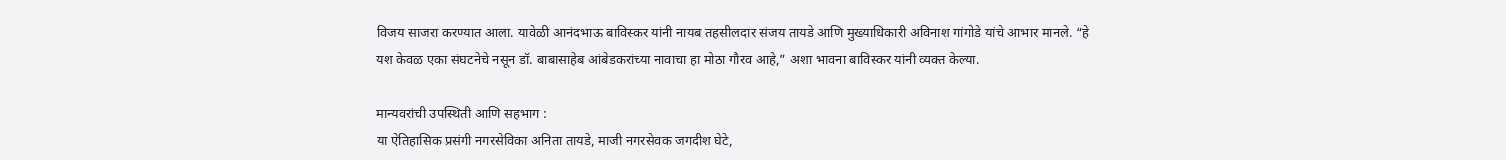विजय साजरा करण्यात आला. यावेळी आनंदभाऊ बाविस्कर यांनी नायब तहसीलदार संजय तायडे आणि मुख्याधिकारी अविनाश गांगोडे यांचे आभार मानले. “हे यश केवळ एका संघटनेचे नसून डॉ. बाबासाहेब आंबेडकरांच्या नावाचा हा मोठा गौरव आहे,” अशा भावना बाविस्कर यांनी व्यक्त केल्या.

मान्यवरांची उपस्थिती आणि सहभाग :
या ऐतिहासिक प्रसंगी नगरसेविका अनिता तायडे, माजी नगरसेवक जगदीश घेटे,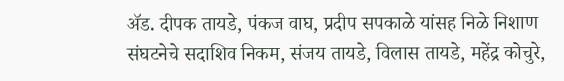ॲड. दीपक तायडे, पंकज वाघ, प्रदीप सपकाळे यांसह निळे निशाण संघटनेचे सदाशिव निकम, संजय तायडे, विलास तायडे, महेंद्र कोचुरे,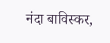नंदा बाविस्कर,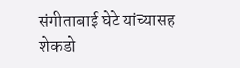संगीताबाई घेटे यांच्यासह शेकडो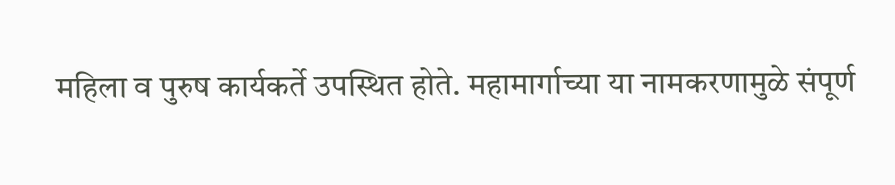महिला व पुरुष कार्यकर्ते उपस्थित होते. महामार्गाच्या या नामकरणामुळे संपूर्ण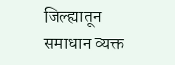जिल्ह्यातून समाधान व्यक्त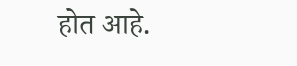होत आहे.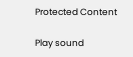Protected Content

Play sound